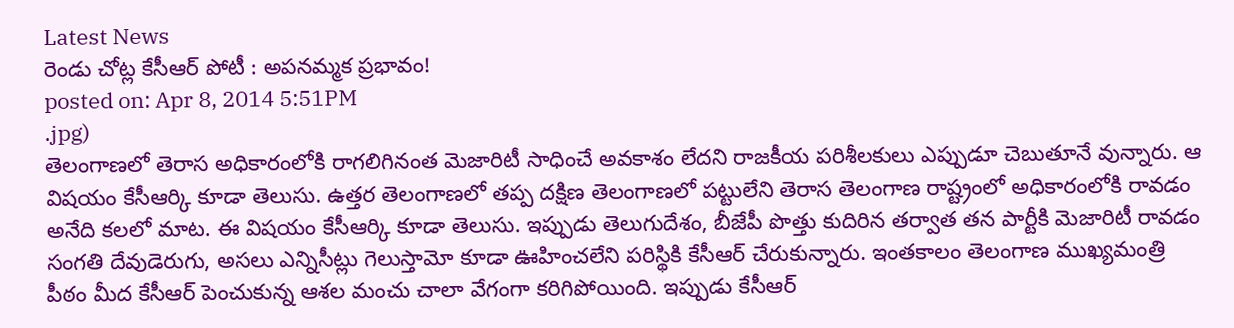Latest News
రెండు చోట్ల కేసీఆర్ పోటీ : అపనమ్మక ప్రభావం!
posted on: Apr 8, 2014 5:51PM
.jpg)
తెలంగాణలో తెరాస అధికారంలోకి రాగలిగినంత మెజారిటీ సాధించే అవకాశం లేదని రాజకీయ పరిశీలకులు ఎప్పుడూ చెబుతూనే వున్నారు. ఆ విషయం కేసీఆర్కి కూడా తెలుసు. ఉత్తర తెలంగాణలో తప్ప దక్షిణ తెలంగాణలో పట్టులేని తెరాస తెలంగాణ రాష్ట్రంలో అధికారంలోకి రావడం అనేది కలలో మాట. ఈ విషయం కేసీఆర్కి కూడా తెలుసు. ఇప్పుడు తెలుగుదేశం, బీజేపీ పొత్తు కుదిరిన తర్వాత తన పార్టీకి మెజారిటీ రావడం సంగతి దేవుడెరుగు, అసలు ఎన్నిసీట్లు గెలుస్తామో కూడా ఊహించలేని పరిస్థికి కేసీఆర్ చేరుకున్నారు. ఇంతకాలం తెలంగాణ ముఖ్యమంత్రి పీఠం మీద కేసీఆర్ పెంచుకున్న ఆశల మంచు చాలా వేగంగా కరిగిపోయింది. ఇప్పుడు కేసీఆర్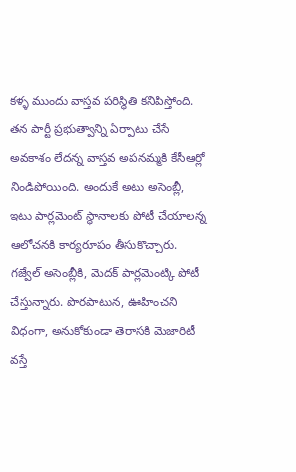కళ్ళ ముందు వాస్తవ పరిస్థితి కనిపిస్తోంది. తన పార్టీ ప్రభుత్వాన్ని ఏర్పాటు చేసే అవకాశం లేదన్న వాస్తవ అపనమ్మకి కేసీఆర్లో నిండిపోయింది. అందుకే అటు అసెంబ్లీ, ఇటు పార్లమెంట్ స్థానాలకు పోటీ చేయాలన్న ఆలోచనకి కార్యరూపం తీసుకొచ్చారు. గజ్వేల్ అసెంబ్లీకి, మెదక్ పార్లమెంట్కి పోటీ చేస్తున్నారు. పొరపాటున, ఊహించని విధంగా, అనుకోకుండా తెరాసకి మెజారిటీ వస్తే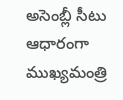అసెంబ్లీ సీటు ఆధారంగా ముఖ్యమంత్రి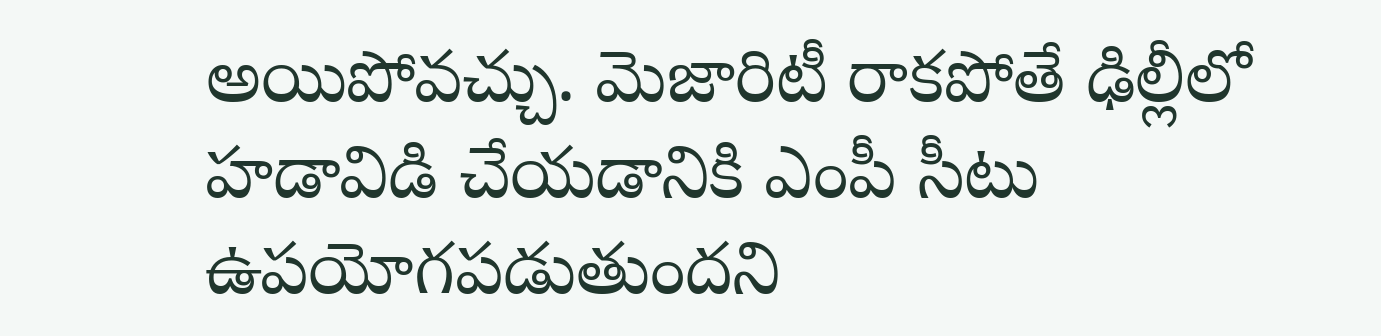అయిపోవచ్చు. మెజారిటీ రాకపోతే ఢిల్లీలో హడావిడి చేయడానికి ఎంపీ సీటు ఉపయోగపడుతుందని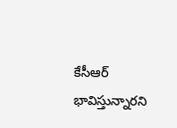కేసీఆర్ భావిస్తున్నారని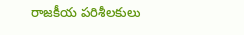రాజకీయ పరిశీలకులు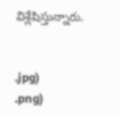విశ్లేషిస్తున్నారు.


.jpg)
.png)